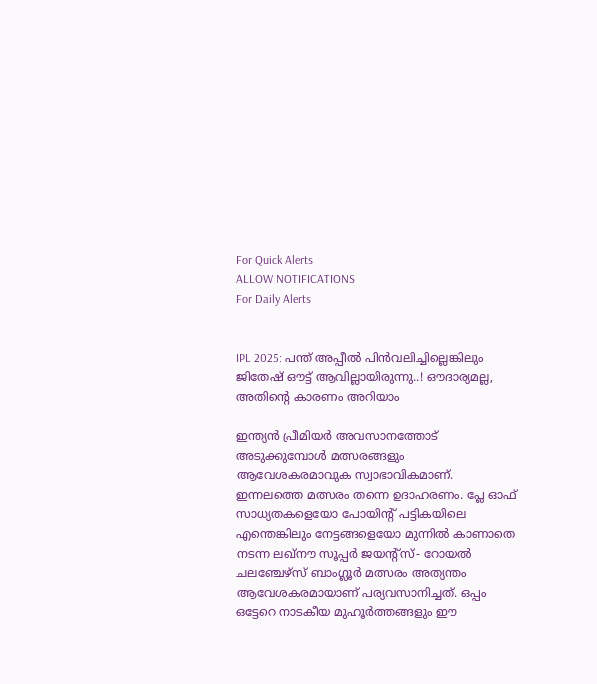For Quick Alerts
ALLOW NOTIFICATIONS
For Daily Alerts


IPL 2025: പന്ത് അപ്പീൽ പിൻവലിച്ചില്ലെങ്കിലും ജിതേഷ് ഔട്ട് ആവില്ലായിരുന്നു..! ഔദാര്യമല്ല, അതിന്റെ കാരണം അറിയാം

ഇന്ത്യൻ പ്രീമിയർ അവസാനത്തോട് അടുക്കുമ്പോൾ മത്സരങ്ങളും ആവേശകരമാവുക സ്വാഭാവികമാണ്. ഇന്നലത്തെ മത്സരം തന്നെ ഉദാഹരണം. പ്ലേ ഓഫ് സാധ്യതകളെയോ പോയിന്റ് പട്ടികയിലെ എന്തെങ്കിലും നേട്ടങ്ങളെയോ മുന്നിൽ കാണാതെ നടന്ന ലഖ്‌നൗ സൂപ്പർ ജയന്റ്സ്- റോയൽ ചലഞ്ചേഴ്‌സ് ബാംഗ്ലൂർ മത്സരം അത്യന്തം ആവേശകരമായാണ് പര്യവസാനിച്ചത്. ഒപ്പം ഒട്ടേറെ നാടകീയ മുഹൂർത്തങ്ങളും ഈ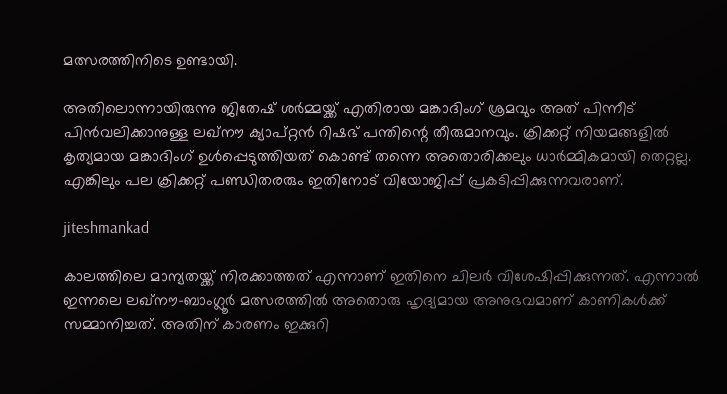മത്സരത്തിനിടെ ഉണ്ടായി.

അതിലൊന്നായിരുന്നു ജിതേഷ് ശർമ്മയ്ക്ക് എതിരായ മങ്കാദിംഗ് ശ്രമവും അത് പിന്നീട് പിൻവലിക്കാനുള്ള ലഖ്‌നൗ ക്യാപ്റ്റൻ റിഷഭ് പന്തിന്റെ തീരുമാനവും. ക്രിക്കറ്റ് നിയമങ്ങളിൽ കൃത്യമായ മങ്കാദിംഗ് ഉൾപ്പെടുത്തിയത് കൊണ്ട് തന്നെ അതൊരിക്കലും ധാർമ്മികമായി തെറ്റല്ല. എങ്കിലും പല ക്രിക്കറ്റ് പണ്ഡിതരരും ഇതിനോട് വിയോജിപ്പ് പ്രകടിപ്പിക്കുന്നവരാണ്.

jiteshmankad

കാലത്തിലെ മാന്യതയ്ക്ക് നിരക്കാത്തത് എന്നാണ് ഇതിനെ ചിലർ വിശേഷിപ്പിക്കുന്നത്. എന്നാൽ ഇന്നലെ ലഖ്‌നൗ-ബാംഗ്ലൂർ മത്സരത്തിൽ അതൊരു ഹൃദ്യമായ അനുഭവമാണ് കാണികൾക്ക് സമ്മാനിച്ചത്. അതിന് കാരണം ഇക്കുറി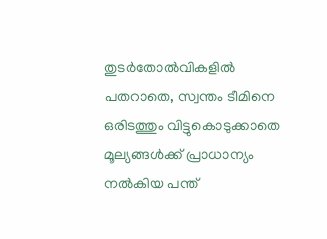തുടർതോൽവികളിൽ പതറാതെ, സ്വന്തം ടീമിനെ ഒരിടത്തും വിട്ടുകൊടുക്കാതെ മൂല്യങ്ങൾക്ക് പ്രാധാന്യം നൽകിയ പന്ത്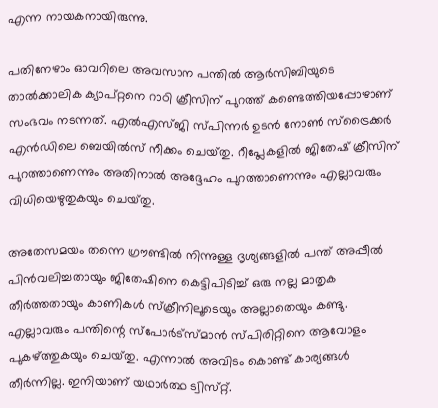എന്ന നായകനായിരുന്നു.

പതിനേഴാം ഓവറിലെ അവസാന പന്തിൽ ആർ‌സി‌ബിയുടെ താൽക്കാലിക ക്യാപ്റ്റനെ റാഠി ക്രീസിന് പുറത്ത് കണ്ടെത്തിയപ്പോഴാണ് സംഭവം നടന്നത്. എൽ‌എസ്‌ജി സ്‌പിന്നർ ഉടൻ നോൺ സ്‌ട്രൈക്കർ എൻഡിലെ ബെയിൽസ് നീക്കം ചെയ്‌തു. റീപ്ലേകളിൽ ജിതേഷ് ക്രീസിന് പുറത്താണെന്നും അതിനാൽ അദ്ദേഹം പുറത്താണെന്നും എല്ലാവരും വിധിയെഴുതുകയും ചെയ്‌തു.

അതേസമയം തന്നെ ഗ്രൗണ്ടിൽ നിന്നുള്ള ദൃശ്യങ്ങളിൽ പന്ത് അപ്പീൽ പിൻവലിച്ചതായും ജിതേഷിനെ കെട്ടിപിടിച്ച് ഒരു നല്ല മാതൃക തീർത്തതായും കാണികൾ സ്‌ക്രീനിലൂടെയും അല്ലാതെയും കണ്ടു. എല്ലാവരും പന്തിന്റെ സ്‌പോർട്‌സ്മാൻ സ്‌പിരിറ്റിനെ ആവോളം പുകഴ്ത്തുകയും ചെയ്‌തു. എന്നാൽ അവിടം കൊണ്ട് കാര്യങ്ങൾ തീർന്നില്ല. ഇനിയാണ് യഥാർത്ഥ ട്വിസ്‌റ്റ്.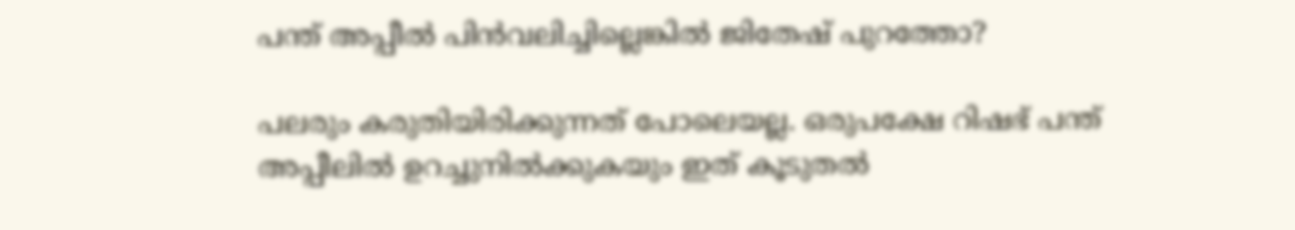പന്ത് അപ്പീൽ പിൻവലിച്ചില്ലെങ്കിൽ ജിതേഷ് പുറത്തോ?

പലരും കരുതിയിരിക്കുന്നത് പോലെയല്ല. ഒരുപക്ഷേ റിഷഭ് പന്ത് അപ്പീലിൽ ഉറച്ചുനിൽക്കുകയും ഇത് കൂടുതൽ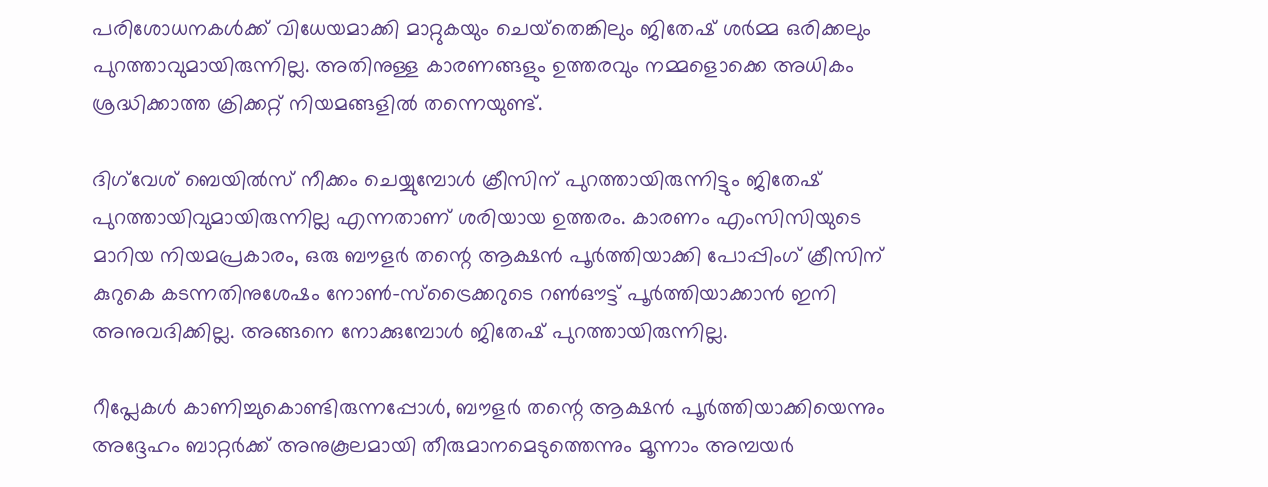പരിശോധനകൾക്ക് വിധേയമാക്കി മാറ്റുകയും ചെയ്‌തെങ്കിലും ജിതേഷ് ശർമ്മ ഒരിക്കലും പുറത്താവുമായിരുന്നില്ല. അതിനുള്ള കാരണങ്ങളും ഉത്തരവും നമ്മളൊക്കെ അധികം ശ്രദ്ധിക്കാത്ത ക്രിക്കറ്റ് നിയമങ്ങളിൽ തന്നെയുണ്ട്.

ദിഗ്‌വേശ് ബെയിൽസ് നീക്കം ചെയ്യുമ്പോൾ ക്രീസിന് പുറത്തായിരുന്നിട്ടും ജിതേഷ് പുറത്തായിവുമായിരുന്നില്ല എന്നതാണ് ശരിയായ ഉത്തരം. കാരണം എംസിസിയുടെ മാറിയ നിയമപ്രകാരം, ഒരു ബൗളർ തന്റെ ആക്ഷൻ പൂർത്തിയാക്കി പോപ്പിംഗ് ക്രീസിന് കുറുകെ കടന്നതിനുശേഷം നോൺ-സ്ട്രൈക്കറുടെ റൺഔട്ട് പൂർത്തിയാക്കാൻ ഇനി അനുവദിക്കില്ല. അങ്ങനെ നോക്കുമ്പോൾ ജിതേഷ് പുറത്തായിരുന്നില്ല.

റീപ്ലേകൾ കാണിച്ചുകൊണ്ടിരുന്നപ്പോൾ, ബൗളർ തന്റെ ആക്ഷൻ പൂർത്തിയാക്കിയെന്നും അദ്ദേഹം ബാറ്റർക്ക് അനുകൂലമായി തീരുമാനമെടുത്തെന്നും മൂന്നാം അമ്പയർ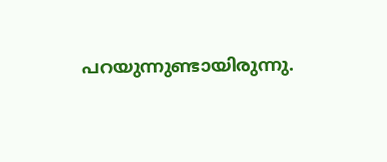പറയുന്നുണ്ടായിരുന്നു.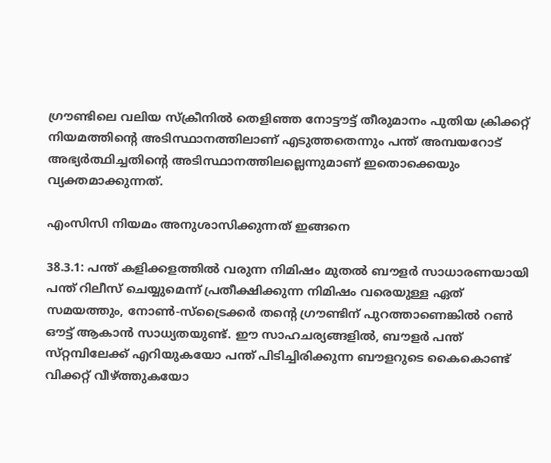ഗ്രൗണ്ടിലെ വലിയ സ്‌ക്രീനിൽ തെളിഞ്ഞ നോട്ടൗട്ട് തീരുമാനം പുതിയ ക്രിക്കറ്റ് നിയമത്തിന്റെ അടിസ്ഥാനത്തിലാണ് എടുത്തതെന്നും പന്ത് അമ്പയറോട് അഭ്യർത്ഥിച്ചതിന്റെ അടിസ്ഥാനത്തിലല്ലെന്നുമാണ് ഇതൊക്കെയും വ്യക്തമാക്കുന്നത്.

എംസിസി നിയമം അനുശാസിക്കുന്നത് ഇങ്ങനെ

38.3.1: പന്ത് കളിക്കളത്തിൽ വരുന്ന നിമിഷം മുതൽ ബൗളർ സാധാരണയായി പന്ത് റിലീസ് ചെയ്യുമെന്ന് പ്രതീക്ഷിക്കുന്ന നിമിഷം വരെയുള്ള ഏത് സമയത്തും, നോൺ-സ്ട്രൈക്കർ തന്റെ ഗ്രൗണ്ടിന് പുറത്താണെങ്കിൽ റൺ ഔട്ട് ആകാൻ സാധ്യതയുണ്ട്. ഈ സാഹചര്യങ്ങളിൽ, ബൗളർ പന്ത് സ്‌റ്റമ്പിലേക്ക് എറിയുകയോ പന്ത് പിടിച്ചിരിക്കുന്ന ബൗളറുടെ കൈകൊണ്ട് വിക്കറ്റ് വീഴ്ത്തുകയോ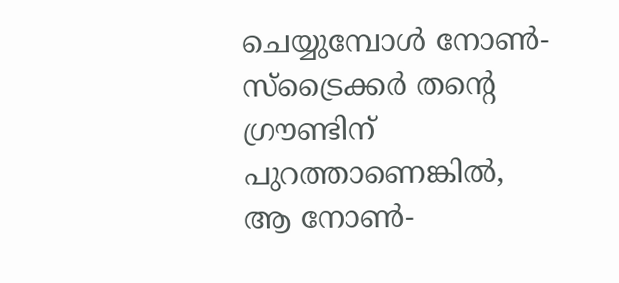ചെയ്യുമ്പോൾ നോൺ-സ്ട്രൈക്കർ തന്റെ ഗ്രൗണ്ടിന് പുറത്താണെങ്കിൽ, ആ നോൺ-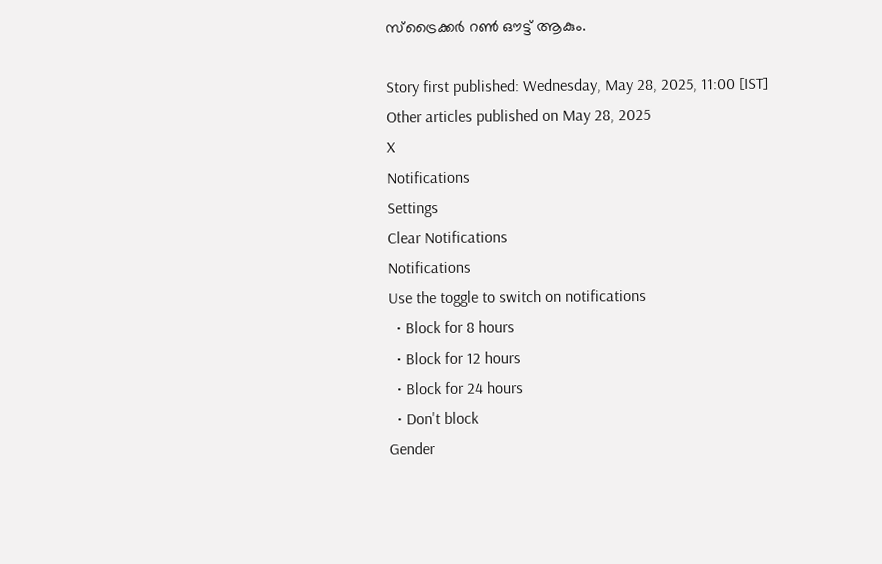സ്ട്രൈക്കർ റൺ ഔട്ട് ആകും.

Story first published: Wednesday, May 28, 2025, 11:00 [IST]
Other articles published on May 28, 2025
X
Notifications
Settings
Clear Notifications
Notifications
Use the toggle to switch on notifications
  • Block for 8 hours
  • Block for 12 hours
  • Block for 24 hours
  • Don't block
Gender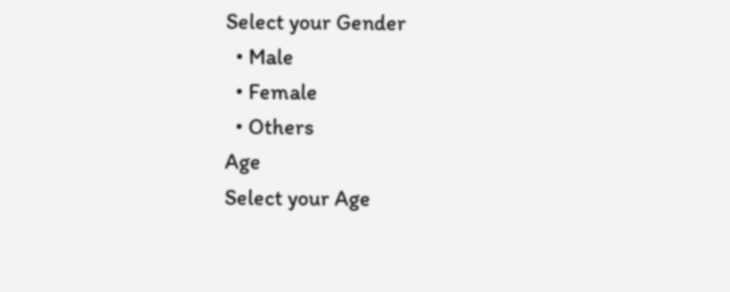Select your Gender
  • Male
  • Female
  • Others
Age
Select your Age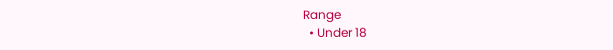Range
  • Under 18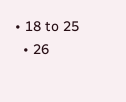• 18 to 25
  • 26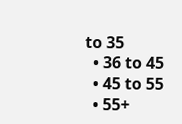to 35
  • 36 to 45
  • 45 to 55
  • 55+